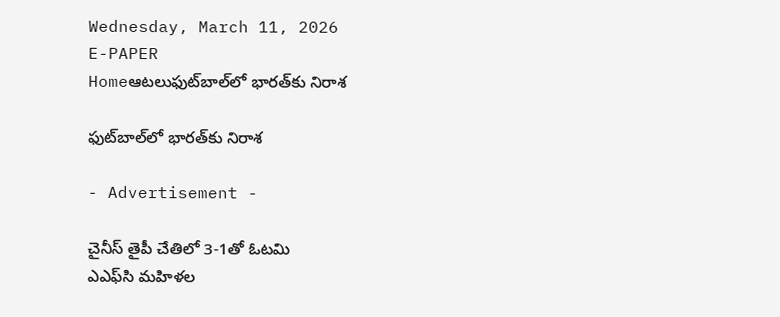Wednesday, March 11, 2026
E-PAPER
Homeఆటలుఫుట్‌బాల్‌లో భారత్‌కు నిరాశ

ఫుట్‌బాల్‌లో భారత్‌కు నిరాశ

- Advertisement -

చైనీస్‌ తైపీ చేతిలో 3-1తో ఓటమి
ఎఎఫ్‌సి మహిళల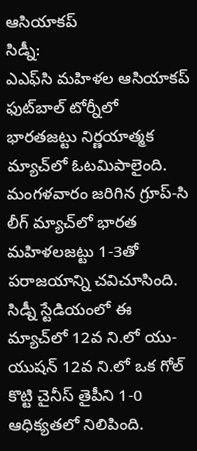ఆసియాకప్‌
సిడ్నీ:
ఎఎఫ్‌సి మహిళల ఆసియాకప్‌ ఫుట్‌బాల్‌ టోర్నీలో భారతజట్టు నిర్ణయాత్మక మ్యాచ్‌లో ఓటమిపాలైంది. మంగళవారం జరిగిన గ్రూప్‌-సి లీగ్‌ మ్యాచ్‌లో భారత మహిళలజట్టు 1-3తో పరాజయాన్ని చవిచూసింది. సిడ్నీ స్టేడియంలో ఈ మ్యాచ్‌లో 12వ ని.లో యు-యుషన్‌ 12వ ని.లో ఒక గోల్‌ కొట్టి చైనీస్‌ తైపీని 1-0 ఆధిక్యతలో నిలిపింది.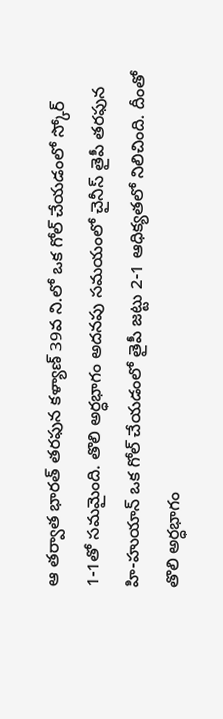ఆ తర్వాత భారత్‌ తరఫున కళ్యాణ్‌ 39వ ని.లో ఒక గోల్‌ చేయడంలో స్కోర్‌ 1-1తో సమమైంది. తొలి అర్ధభాగం అదనపు సమయంలో చైనీస్‌ తైపీ తరఫున హి-హుయాన్‌ ఒక గోల్‌ చేయడంలో తైపీ జట్టు 2-1 ఆధిక్యతలో నిలిచింది. దీంతో తొలి అర్ధభాగం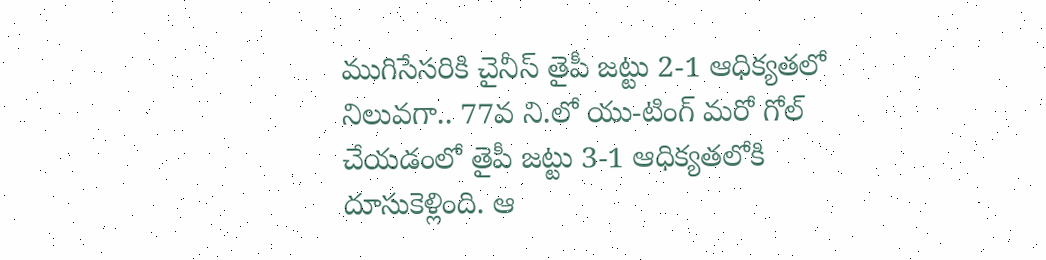ముగిసేసరికి చైనీస్‌ తైపీ జట్టు 2-1 ఆధిక్యతలో నిలువగా.. 77వ ని.లో యు-టింగ్‌ మరో గోల్‌ చేయడంలో తైపీ జట్టు 3-1 ఆధిక్యతలోకి దూసుకెళ్లింది. ఆ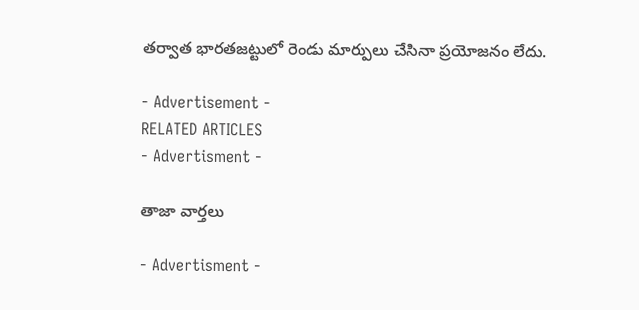తర్వాత భారతజట్టులో రెండు మార్పులు చేసినా ప్రయోజనం లేదు.

- Advertisement -
RELATED ARTICLES
- Advertisment -

తాజా వార్తలు

- Advertisment -